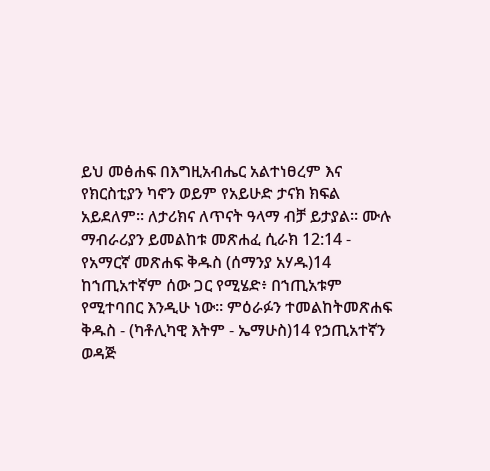ይህ መፅሐፍ በእግዚአብሔር አልተነፀረም እና የክርስቲያን ካኖን ወይም የአይሁድ ታናክ ክፍል አይደለም። ለታሪክና ለጥናት ዓላማ ብቻ ይታያል። ሙሉ ማብራሪያን ይመልከቱ መጽሐፈ ሲራክ 12:14 - የአማርኛ መጽሐፍ ቅዱስ (ሰማንያ አሃዱ)14 ከኀጢአተኛም ሰው ጋር የሚሄድ፥ በኀጢአቱም የሚተባበር እንዲሁ ነው። ምዕራፉን ተመልከትመጽሐፍ ቅዱስ - (ካቶሊካዊ እትም - ኤማሁስ)14 የኃጢአተኛን ወዳጅ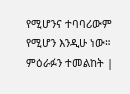የሚሆንና ተባባሪውም የሚሆን እንዲሁ ነው። ምዕራፉን ተመልከት |